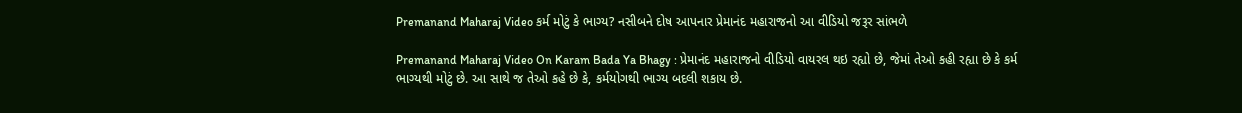Premanand Maharaj Video કર્મ મોટું કે ભાગ્ય? નસીબને દોષ આપનાર પ્રેમાનંદ મહારાજનો આ વીડિયો જરૂર સાંભળે

Premanand Maharaj Video On Karam Bada Ya Bhagy : પ્રેમાનંદ મહારાજનો વીડિયો વાયરલ થઇ રહ્યો છે, જેમાં તેઓ કહી રહ્યા છે કે કર્મ ભાગ્યથી મોટું છે. આ સાથે જ તેઓ કહે છે કે, કર્મયોગથી ભાગ્ય બદલી શકાય છે.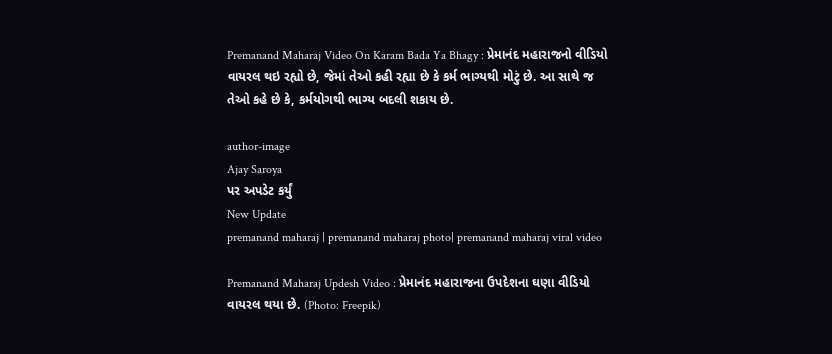Premanand Maharaj Video On Karam Bada Ya Bhagy : પ્રેમાનંદ મહારાજનો વીડિયો વાયરલ થઇ રહ્યો છે, જેમાં તેઓ કહી રહ્યા છે કે કર્મ ભાગ્યથી મોટું છે. આ સાથે જ તેઓ કહે છે કે, કર્મયોગથી ભાગ્ય બદલી શકાય છે.

author-image
Ajay Saroya
પર અપડેટ કર્યું
New Update
premanand maharaj | premanand maharaj photo| premanand maharaj viral video

Premanand Maharaj Updesh Video : પ્રેમાનંદ મહારાજના ઉપદેશના ઘણા વીડિયો વાયરલ થયા છે. (Photo: Freepik)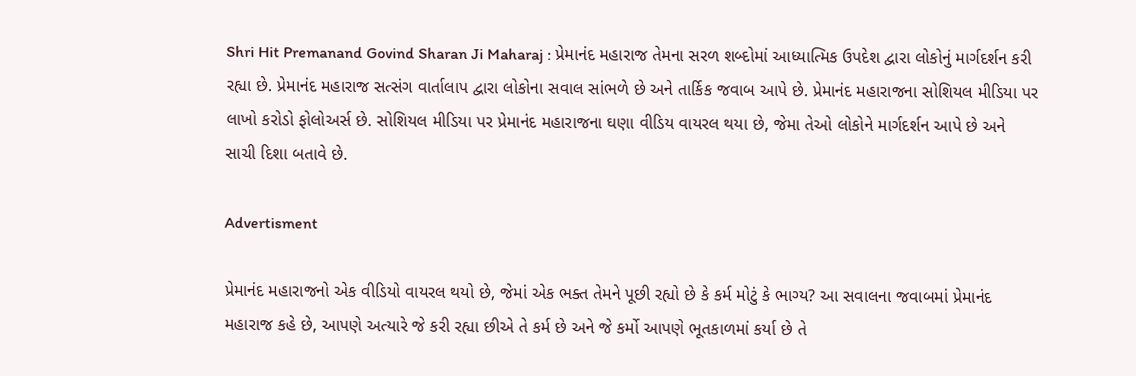Shri Hit Premanand Govind Sharan Ji Maharaj : પ્રેમાનંદ મહારાજ તેમના સરળ શબ્દોમાં આધ્યાત્મિક ઉપદેશ દ્વારા લોકોનું માર્ગદર્શન કરી રહ્યા છે. પ્રેમાનંદ મહારાજ સત્સંગ વાર્તાલાપ દ્વારા લોકોના સવાલ સાંભળે છે અને તાર્કિક જવાબ આપે છે. પ્રેમાનંદ મહારાજના સોશિયલ મીડિયા પર લાખો કરોડો ફોલોઅર્સ છે. સોશિયલ મીડિયા પર પ્રેમાનંદ મહારાજના ઘણા વીડિય વાયરલ થયા છે, જેમા તેઓ લોકોને માર્ગદર્શન આપે છે અને સાચી દિશા બતાવે છે.

Advertisment

પ્રેમાનંદ મહારાજનો એક વીડિયો વાયરલ થયો છે, જેમાં એક ભક્ત તેમને પૂછી રહ્યો છે કે કર્મ મોટું કે ભાગ્ય? આ સવાલના જવાબમાં પ્રેમાનંદ મહારાજ કહે છે, આપણે અત્યારે જે કરી રહ્યા છીએ તે કર્મ છે અને જે કર્મો આપણે ભૂતકાળમાં કર્યા છે તે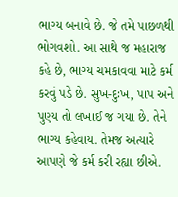ભાગ્ય બનાવે છે. જે તમે પાછળથી ભોગવશો. આ સાથે જ મહારાજ કહે છે, ભાગ્ય ચમકાવવા માટે કર્મ કરવું પડે છે. સુખ-દુઃખ, પાપ અને પુણ્ય તો લખાઈ જ ગયા છે. તેને ભાગ્ય કહેવાય. તેમજ અત્યારે આપણે જે કર્મ કરી રહ્યા છીએ.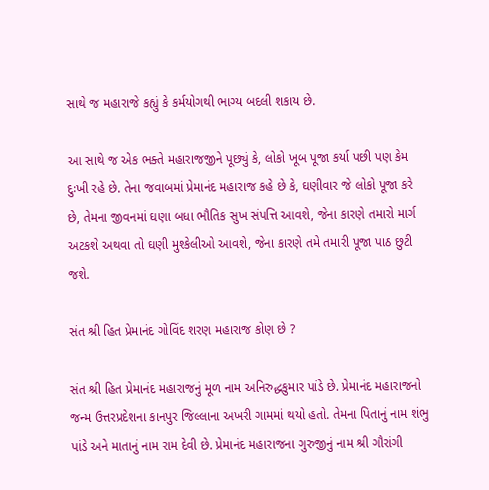સાથે જ મહારાજે કહ્યું કે કર્મયોગથી ભાગ્ય બદલી શકાય છે.

આ સાથે જ એક ભક્તે મહારાજજીને પૂછ્યું કે, લોકો ખૂબ પૂજા કર્યા પછી પણ કેમ દુઃખી રહે છે. તેના જવાબમાં પ્રેમાનંદ મહારાજ કહે છે કે, ઘણીવાર જે લોકો પૂજા કરે છે, તેમના જીવનમાં ઘણા બધા ભૌતિક સુખ સંપત્તિ આવશે, જેના કારણે તમારો માર્ગ અટકશે અથવા તો ઘણી મુશ્કેલીઓ આવશે, જેના કારણે તમે તમારી પૂજા પાઠ છુટી જશે.

સંત શ્રી હિત પ્રેમાનંદ ગોવિંદ શરણ મહારાજ કોણ છે ?

સંત શ્રી હિત પ્રેમાનંદ મહારાજનું મૂળ નામ અનિરુદ્ધકુમાર પાંડે છે. પ્રેમાનંદ મહારાજનો જન્મ ઉત્તરપ્રદેશના કાનપુર જિલ્લાના અખરી ગામમાં થયો હતો. તેમના પિતાનું નામ શંભુ પાંડે અને માતાનું નામ રામ દેવી છે. પ્રેમાનંદ મહારાજના ગુરુજીનું નામ શ્રી ગૌરાંગી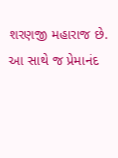શરણજી મહારાજ છે. આ સાથે જ પ્રેમાનંદ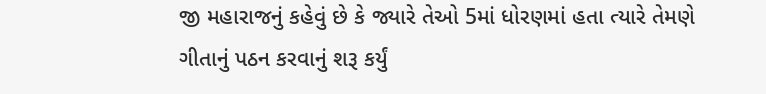જી મહારાજનું કહેવું છે કે જ્યારે તેઓ 5માં ધોરણમાં હતા ત્યારે તેમણે ગીતાનું પઠન કરવાનું શરૂ કર્યું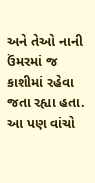અને તેઓ નાની ઉંમરમાં જ કાશીમાં રહેવા જતા રહ્યા હતા. આ પણ વાંચો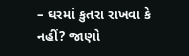– ઘરમાં કુતરા રાખવા કે નહીં? જાણો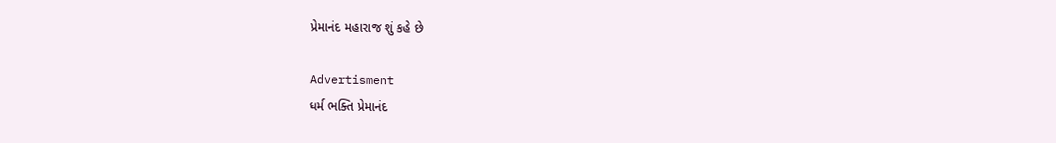પ્રેમાનંદ મહારાજ શું કહે છે

Advertisment
ધર્મ ભક્તિ પ્રેમાનંદ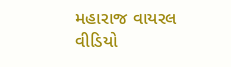મહારાજ વાયરલ વીડિયો